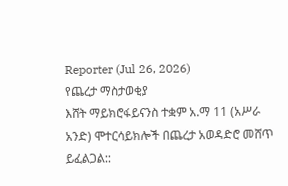Reporter (Jul 26, 2026)
የጨረታ ማስታወቂያ
እሸት ማይክሮፋይናንስ ተቋም አ.ማ 11 (አሥራ አንድ) ሞተርሳይክሎች በጨረታ አወዳድሮ መሸጥ ይፈልጋል::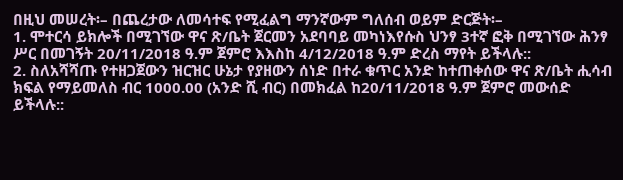በዚህ መሠረት፡– በጨረታው ለመሳተፍ የሚፈልግ ማንኛውም ግለሰብ ወይም ድርጅት፡–
1. ሞተርሳ ይክሎች በሚገኘው ዋና ጽ/ቤት ጀርመን አደባባይ መካነእየሱስ ህንፃ 3ተኛ ፎቅ በሚገኘው ሕንፃ ሥር በመገኝት 20/11/2018 ዓ.ም ጀምሮ እእስከ 4/12/2018 ዓ.ም ድረስ ማየት ይችላሉ::
2. ስለአሻሻጡ የተዘጋጀውን ዝርዝር ሁኔታ የያዘውን ሰነድ በተራ ቁጥር አንድ ከተጠቀሰው ዋና ጽ/ቤት ሒሳብ ክፍል የማይመለስ ብር 1000.00 (አንድ ሺ ብር) በመክፈል ከ20/11/2018 ዓ.ም ጀምሮ መውሰድ ይችላሉ::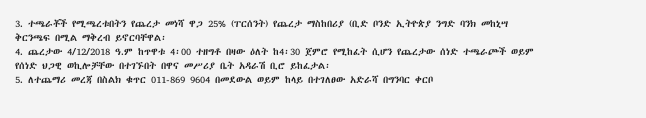3. ተጫራቾች የሚጫረቱበትን የጨረታ መነሻ ዋጋ 25% (ፐርሰንት) የጨረታ ማስከበሪያ (ቢድ ቦንድ ኢትዮጵያ ንግድ ባንክ መከኒሣ ቅርንጫፍ በሚል ማቅረብ ይኖርባቸዋል፡
4. ጨረታው 4/12/2018 ዓ.ም ከጥዋቱ 4፡00 ተዘግቶ በዛው ዕለት ከ4፡30 ጀምሮ የሚከፈት ሲሆን የጨረታው ሰነድ ተጫራጮች ወይም የሰነድ ህጋዊ ወኪሎቻቸው በተገኙበት በዋና መሥሪያ ቤት አዳራሽ ቢሮ ይከፈታል፡
5. ለተጨማሪ መረጃ በስልክ ቁጥር 011-869 9604 በመደውል ወይም ከላይ በተገለፀው አድራሻ በግንባር ቀርቦ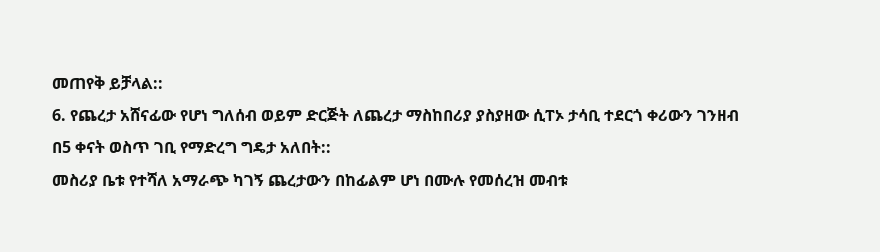መጠየቅ ይቻላል::
6. የጨረታ አሸናፊው የሆነ ግለሰብ ወይም ድርጅት ለጨረታ ማስከበሪያ ያስያዘው ሲፐኦ ታሳቢ ተደርጎ ቀሪውን ገንዘብ በ5 ቀናት ወስጥ ገቢ የማድረግ ግዴታ አለበት::
መስሪያ ቤቱ የተሻለ አማራጭ ካገኝ ጨረታውን በከፊልም ሆነ በሙሉ የመሰረዝ መብቱ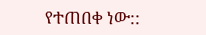የተጠበቀ ነው::